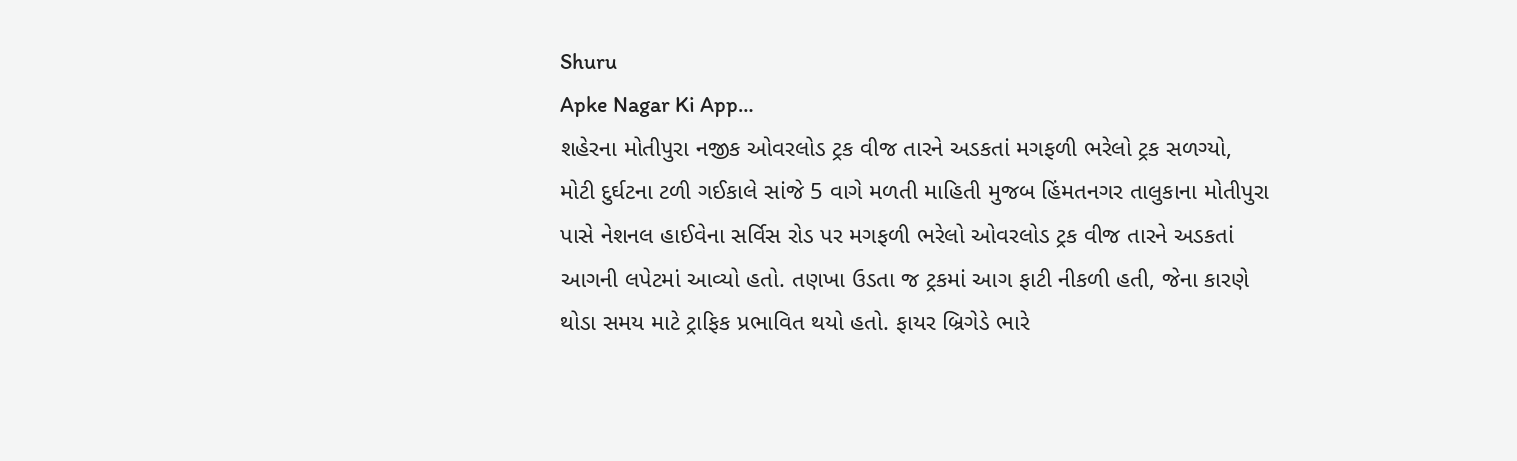Shuru
Apke Nagar Ki App…
શહેરના મોતીપુરા નજીક ઓવરલોડ ટ્રક વીજ તારને અડકતાં મગફળી ભરેલો ટ્રક સળગ્યો, મોટી દુર્ઘટના ટળી ગઈકાલે સાંજે 5 વાગે મળતી માહિતી મુજબ હિંમતનગર તાલુકાના મોતીપુરા પાસે નેશનલ હાઈવેના સર્વિસ રોડ પર મગફળી ભરેલો ઓવરલોડ ટ્રક વીજ તારને અડકતાં આગની લપેટમાં આવ્યો હતો. તણખા ઉડતા જ ટ્રકમાં આગ ફાટી નીકળી હતી, જેના કારણે થોડા સમય માટે ટ્રાફિક પ્રભાવિત થયો હતો. ફાયર બ્રિગેડે ભારે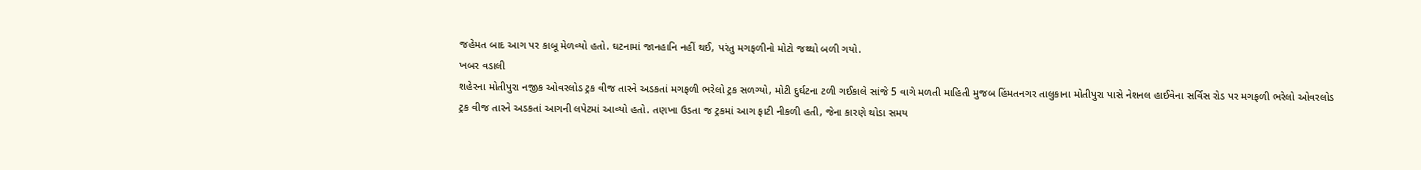જહેમત બાદ આગ પર કાબૂ મેળવ્યો હતો. ઘટનામાં જાનહાનિ નહીં થઈ, પરંતુ મગફળીનો મોટો જથ્થો બળી ગયો.
ખબર વડાલી
શહેરના મોતીપુરા નજીક ઓવરલોડ ટ્રક વીજ તારને અડકતાં મગફળી ભરેલો ટ્રક સળગ્યો, મોટી દુર્ઘટના ટળી ગઈકાલે સાંજે 5 વાગે મળતી માહિતી મુજબ હિંમતનગર તાલુકાના મોતીપુરા પાસે નેશનલ હાઈવેના સર્વિસ રોડ પર મગફળી ભરેલો ઓવરલોડ ટ્રક વીજ તારને અડકતાં આગની લપેટમાં આવ્યો હતો. તણખા ઉડતા જ ટ્રકમાં આગ ફાટી નીકળી હતી, જેના કારણે થોડા સમય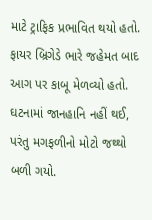માટે ટ્રાફિક પ્રભાવિત થયો હતો. ફાયર બ્રિગેડે ભારે જહેમત બાદ આગ પર કાબૂ મેળવ્યો હતો. ઘટનામાં જાનહાનિ નહીં થઈ, પરંતુ મગફળીનો મોટો જથ્થો બળી ગયો.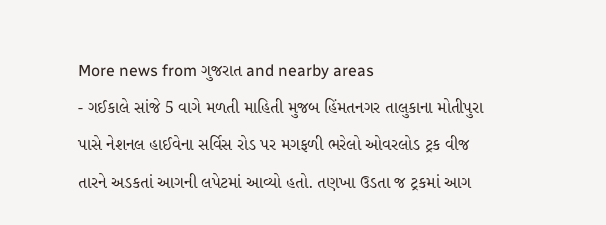More news from ગુજરાત and nearby areas
- ગઈકાલે સાંજે 5 વાગે મળતી માહિતી મુજબ હિંમતનગર તાલુકાના મોતીપુરા પાસે નેશનલ હાઈવેના સર્વિસ રોડ પર મગફળી ભરેલો ઓવરલોડ ટ્રક વીજ તારને અડકતાં આગની લપેટમાં આવ્યો હતો. તણખા ઉડતા જ ટ્રકમાં આગ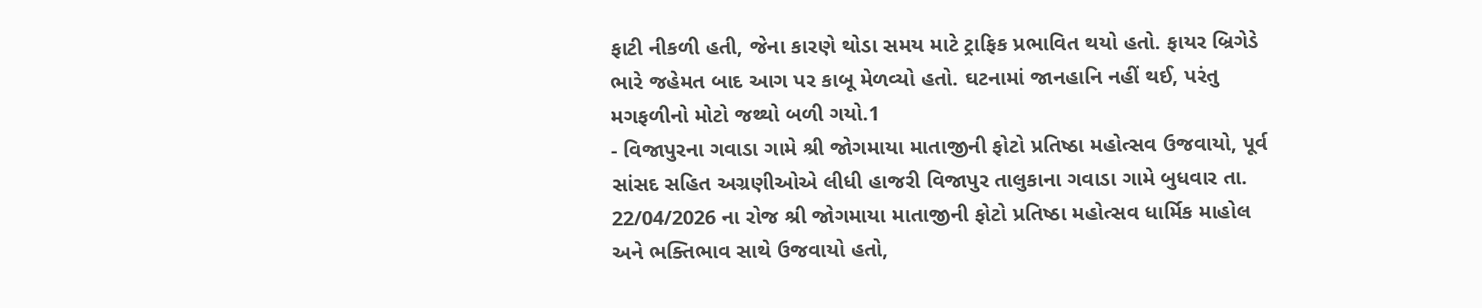ફાટી નીકળી હતી, જેના કારણે થોડા સમય માટે ટ્રાફિક પ્રભાવિત થયો હતો. ફાયર બ્રિગેડે ભારે જહેમત બાદ આગ પર કાબૂ મેળવ્યો હતો. ઘટનામાં જાનહાનિ નહીં થઈ, પરંતુ મગફળીનો મોટો જથ્થો બળી ગયો.1
- વિજાપુરના ગવાડા ગામે શ્રી જોગમાયા માતાજીની ફોટો પ્રતિષ્ઠા મહોત્સવ ઉજવાયો, પૂર્વ સાંસદ સહિત અગ્રણીઓએ લીધી હાજરી વિજાપુર તાલુકાના ગવાડા ગામે બુધવાર તા. 22/04/2026 ના રોજ શ્રી જોગમાયા માતાજીની ફોટો પ્રતિષ્ઠા મહોત્સવ ધાર્મિક માહોલ અને ભક્તિભાવ સાથે ઉજવાયો હતો,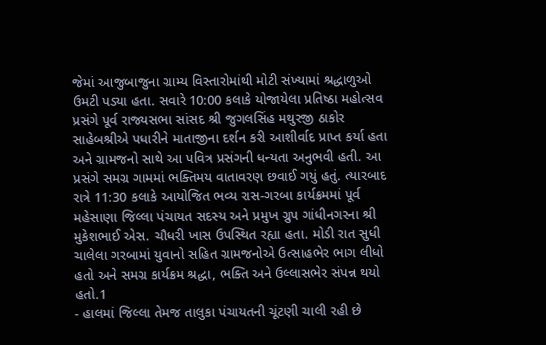જેમાં આજુબાજુના ગ્રામ્ય વિસ્તારોમાંથી મોટી સંખ્યામાં શ્રદ્ધાળુઓ ઉમટી પડ્યા હતા. સવારે 10:00 કલાકે યોજાયેલા પ્રતિષ્ઠા મહોત્સવ પ્રસંગે પૂર્વ રાજ્યસભા સાંસદ શ્રી જુગલસિંહ મથુરજી ઠાકોર સાહેબશ્રીએ પધારીને માતાજીના દર્શન કરી આશીર્વાદ પ્રાપ્ત કર્યા હતા અને ગ્રામજનો સાથે આ પવિત્ર પ્રસંગની ધન્યતા અનુભવી હતી. આ પ્રસંગે સમગ્ર ગામમાં ભક્તિમય વાતાવરણ છવાઈ ગયું હતું. ત્યારબાદ રાત્રે 11:30 કલાકે આયોજિત ભવ્ય રાસ-ગરબા કાર્યક્રમમાં પૂર્વ મહેસાણા જિલ્લા પંચાયત સદસ્ય અને પ્રમુખ ગ્રુપ ગાંધીનગરના શ્રી મુકેશભાઈ એસ. ચૌધરી ખાસ ઉપસ્થિત રહ્યા હતા. મોડી રાત સુધી ચાલેલા ગરબામાં યુવાનો સહિત ગ્રામજનોએ ઉત્સાહભેર ભાગ લીધો હતો અને સમગ્ર કાર્યક્રમ શ્રદ્ધા, ભક્તિ અને ઉલ્લાસભેર સંપન્ન થયો હતો.1
- હાલમાં જિલ્લા તેમજ તાલુકા પંચાયતની ચૂંટણી ચાલી રહી છે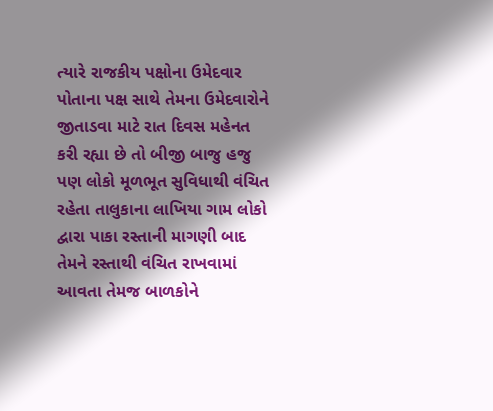ત્યારે રાજકીય પક્ષોના ઉમેદવાર પોતાના પક્ષ સાથે તેમના ઉમેદવારોને જીતાડવા માટે રાત દિવસ મહેનત કરી રહ્યા છે તો બીજી બાજુ હજુ પણ લોકો મૂળભૂત સુવિધાથી વંચિત રહેતા તાલુકાના લાખિયા ગામ લોકો દ્વારા પાકા રસ્તાની માગણી બાદ તેમને રસ્તાથી વંચિત રાખવામાં આવતા તેમજ બાળકોને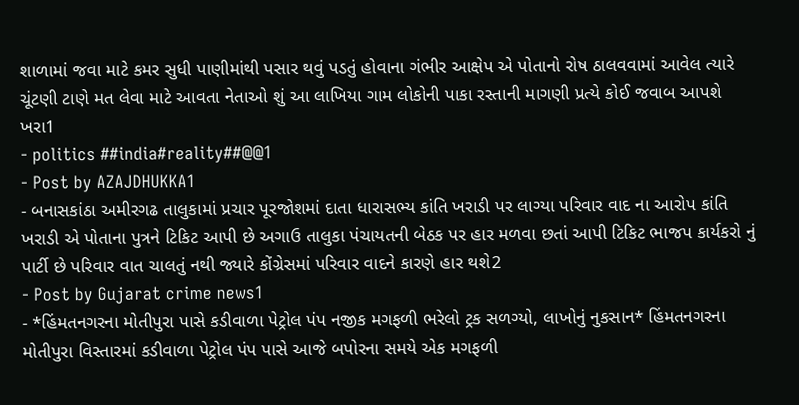શાળામાં જવા માટે કમર સુધી પાણીમાંથી પસાર થવું પડતું હોવાના ગંભીર આક્ષેપ એ પોતાનો રોષ ઠાલવવામાં આવેલ ત્યારે ચૂંટણી ટાણે મત લેવા માટે આવતા નેતાઓ શું આ લાખિયા ગામ લોકોની પાકા રસ્તાની માગણી પ્રત્યે કોઈ જવાબ આપશે ખરા1
- politics ##india#reality##@@1
- Post by AZAJDHUKKA1
- બનાસકાંઠા અમીરગઢ તાલુકામાં પ્રચાર પૂરજોશમાં દાતા ધારાસભ્ય કાંતિ ખરાડી પર લાગ્યા પરિવાર વાદ ના આરોપ કાંતિ ખરાડી એ પોતાના પુત્રને ટિકિટ આપી છે અગાઉ તાલુકા પંચાયતની બેઠક પર હાર મળવા છતાં આપી ટિકિટ ભાજપ કાર્યકરો નું પાર્ટી છે પરિવાર વાત ચાલતું નથી જ્યારે કોંગ્રેસમાં પરિવાર વાદને કારણે હાર થશે2
- Post by Gujarat crime news1
- *હિંમતનગરના મોતીપુરા પાસે કડીવાળા પેટ્રોલ પંપ નજીક મગફળી ભરેલો ટ્રક સળગ્યો, લાખોનું નુકસાન* હિંમતનગરના મોતીપુરા વિસ્તારમાં કડીવાળા પેટ્રોલ પંપ પાસે આજે બપોરના સમયે એક મગફળી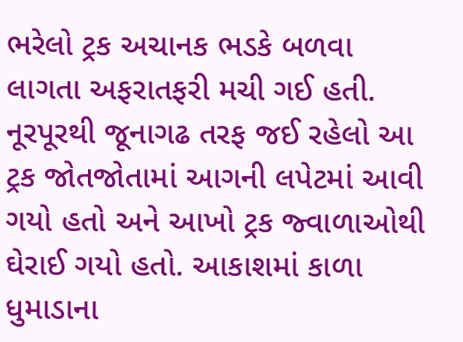ભરેલો ટ્રક અચાનક ભડકે બળવા લાગતા અફરાતફરી મચી ગઈ હતી. નૂરપૂરથી જૂનાગઢ તરફ જઈ રહેલો આ ટ્રક જોતજોતામાં આગની લપેટમાં આવી ગયો હતો અને આખો ટ્રક જ્વાળાઓથી ઘેરાઈ ગયો હતો. આકાશમાં કાળા ધુમાડાના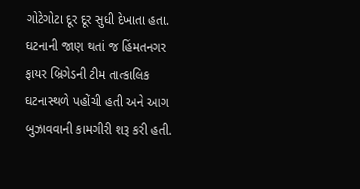ગોટેગોટા દૂર દૂર સુધી દેખાતા હતા. ઘટનાની જાણ થતાં જ હિંમતનગર ફાયર બ્રિગેડની ટીમ તાત્કાલિક ઘટનાસ્થળે પહોંચી હતી અને આગ બુઝાવવાની કામગીરી શરૂ કરી હતી.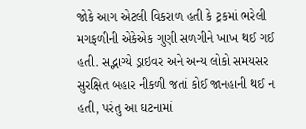જોકે આગ એટલી વિકરાળ હતી કે ટ્રકમાં ભરેલી મગફળીની એકેએક ગુણી સળગીને ખાખ થઈ ગઈ હતી. સદ્ભાગ્યે ડ્રાઇવર અને અન્ય લોકો સમયસર સુરક્ષિત બહાર નીકળી જતાં કોઈ જાનહાની થઈ ન હતી, પરંતુ આ ઘટનામાં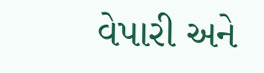વેપારી અને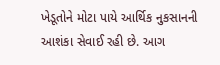ખેડૂતોને મોટા પાયે આર્થિક નુકસાનની આશંકા સેવાઈ રહી છે. આગ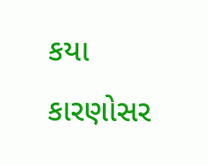કયા કારણોસર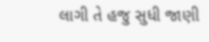લાગી તે હજુ સુધી જાણી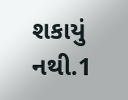શકાયું નથી.1